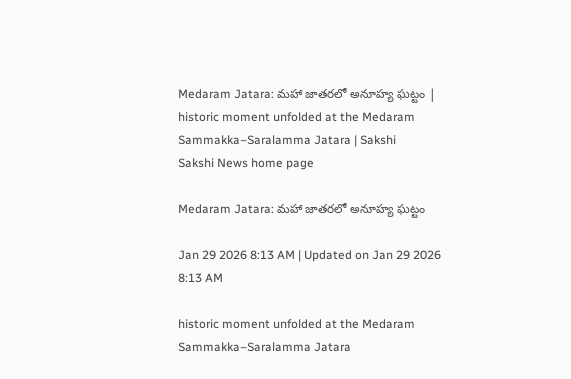Medaram Jatara: మహా జాతరలో అనూహ్య ఘట్టం | historic moment unfolded at the Medaram Sammakka–Saralamma Jatara | Sakshi
Sakshi News home page

Medaram Jatara: మహా జాతరలో అనూహ్య ఘట్టం

Jan 29 2026 8:13 AM | Updated on Jan 29 2026 8:13 AM

historic moment unfolded at the Medaram Sammakka–Saralamma Jatara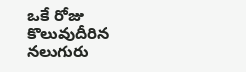ఒకే రోజు కొలువుదీరిన నలుగురు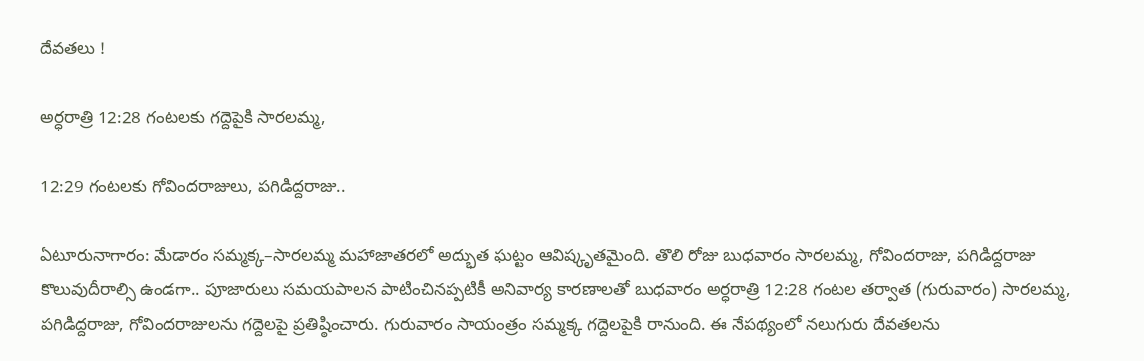దేవతలు !

అర్ధరాత్రి 12:28 గంటలకు గద్దెపైకి సారలమ్మ,

12:29 గంటలకు గోవిందరాజులు, పగిడిద్దరాజు..

ఏటూరునాగారం: మేడారం సమ్మక్క–సారలమ్మ మహాజాతరలో అద్భుత ఘట్టం ఆవిష్కృతమైంది. తొలి రోజు బుధవారం సారలమ్మ, గోవిందరాజు, పగిడిద్దరాజు కొలువుదీరాల్సి ఉండగా.. పూజారులు సమయపాలన పాటించినప్పటికీ అనివార్య కారణాలతో బుధవారం అర్ధరాత్రి 12:28 గంటల తర్వాత (గురువారం) సారలమ్మ, పగిడిద్దరాజు, గోవిందరాజులను గద్దెలపై ప్రతిష్ఠించారు. గురువారం సాయంత్రం సమ్మక్క గద్దెలపైకి రానుంది. ఈ నేపథ్యంలో నలుగురు దేవతలను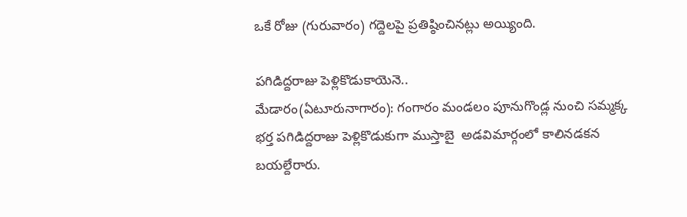ఒకే రోజు (గురువారం) గద్దెలపై ప్రతిష్ఠించినట్లు అయ్యింది.

పగిడిద్దరాజు పెళ్లికొడుకాయెనె..
మేడారం(ఏటూరునాగారం): గంగారం మండలం పూనుగొండ్ల నుంచి సమ్మక్క భర్త పగిడిద్దరాజు పెళ్లికొడుకుగా ముస్తాబై  అడవిమార్గంలో కాలినడకన బయల్దేరారు.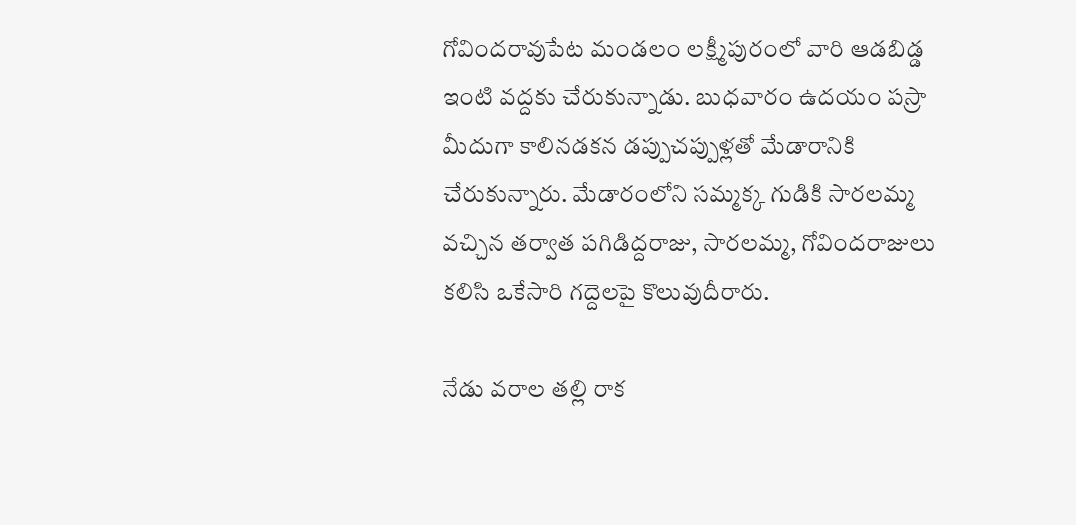గోవిందరావుపేట మండలం లక్ష్మీపురంలో వారి ఆడబిడ్డ ఇంటి వద్దకు చేరుకున్నాడు. బుధవారం ఉదయం పస్రా మీదుగా కాలినడకన డప్పుచప్పుళ్లతో మేడారానికి చేరుకున్నారు. మేడారంలోని సమ్మక్క గుడికి సారలమ్మ వచ్చిన తర్వాత పగిడిద్దరాజు, సారలమ్మ, గోవిందరాజులు కలిసి ఒకేసారి గద్దెలపై కొలువుదీరారు.

నేడు వరాల తల్లి రాక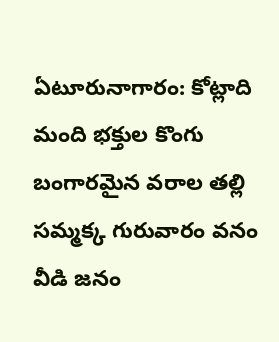ఏటూరునాగారం: కోట్లాది మంది భక్తుల కొంగు బంగారమైన వరాల తల్లి సమ్మక్క గురువారం వనం వీడి జనం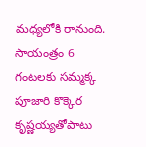మధ్యలోకి రానుంది. సాయంత్రం 6 గంటలకు సమ్మక్క పూజారి కొక్కెర కృష్ణయ్యతోపాటు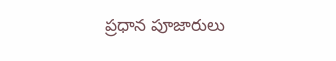ప్రధాన పూజారులు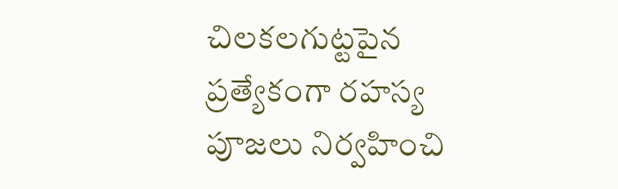చిలకలగుట్టపైన ప్రత్యేకంగా రహస్య పూజలు నిర్వహించి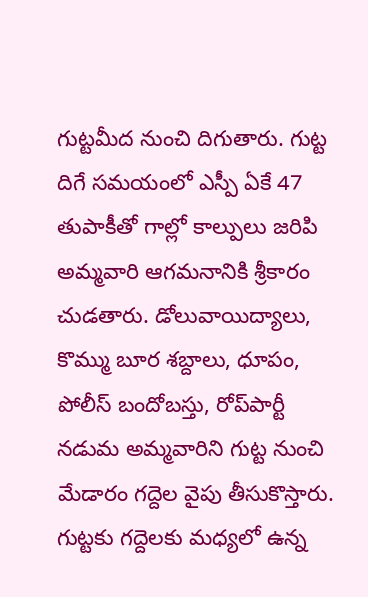గుట్టమీద నుంచి దిగుతారు. గుట్ట దిగే సమయంలో ఎస్పీ ఏకే 47 తుపాకీతో గాల్లో కాల్పులు జరిపి అమ్మవారి ఆగమనానికి శ్రీకారం చుడతారు. డోలువాయిద్యాలు, కొమ్ము బూర శబ్దాలు, ధూపం, పోలీస్‌ బందోబస్తు, రోప్‌పార్టీ నడుమ అమ్మవారిని గుట్ట నుంచి మేడారం గద్దెల వైపు తీసుకొస్తారు. గుట్టకు గద్దెలకు మధ్యలో ఉన్న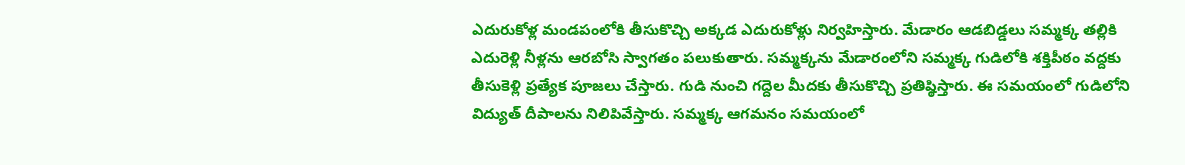ఎదురుకోళ్ల మండపంలోకి తీసుకొచ్చి అక్కడ ఎదురుకోళ్లు నిర్వహిస్తారు. మేడారం ఆడబిడ్డలు సమ్మక్క తల్లికి ఎదురెళ్లి నీళ్లను ఆరబోసి స్వాగతం పలుకుతారు. సమ్మక్కను మేడారంలోని సమ్మక్క గుడిలోకి శక్తిపీఠం వద్దకు తీసుకెళ్లి ప్రత్యేక పూజలు చేస్తారు. గుడి నుంచి గద్దెల మీదకు తీసుకొచ్చి ప్రతిష్ఠిస్తారు. ఈ సమయంలో గుడిలోని విద్యుత్‌ దీపాలను నిలిపివేస్తారు. సమ్మక్క ఆగమనం సమయంలో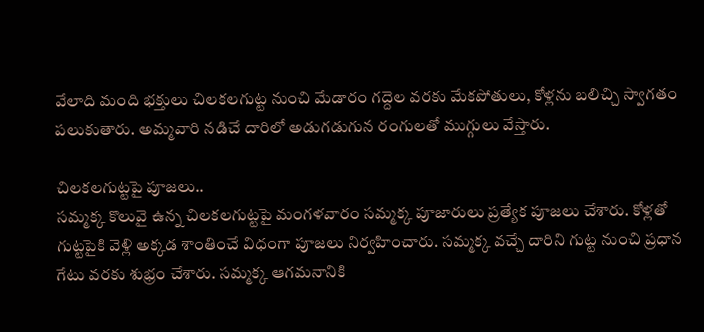వేలాది మంది భక్తులు చిలకలగుట్ట నుంచి మేడారం గద్దెల వరకు మేకపోతులు, కోళ్లను బలిచ్చి స్వాగతం పలుకుతారు. అమ్మవారి నడిచే దారిలో అడుగడుగున రంగులతో ముగ్గులు వేస్తారు.

చిలకలగుట్టపై పూజలు..
సమ్మక్క కొలువై ఉన్న చిలకలగుట్టపై మంగళవారం సమ్మక్క పూజారులు ప్రత్యేక పూజలు చేశారు. కోళ్లతో గుట్టపైకి వెళ్లి అక్కడ శాంతించే విధంగా పూజలు నిర్వహించారు. సమ్మక్క వచ్చే దారిని గుట్ట నుంచి ప్రధాన గేటు వరకు శుభ్రం చేశారు. సమ్మక్క ఆగమనానికి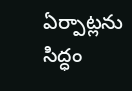ఏర్పాట్లను సిద్ధం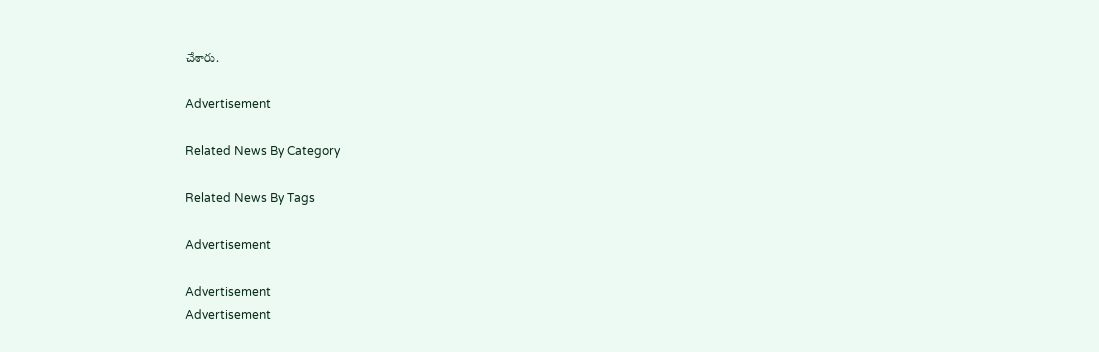చేశారు.

Advertisement

Related News By Category

Related News By Tags

Advertisement

Advertisement
Advertisement